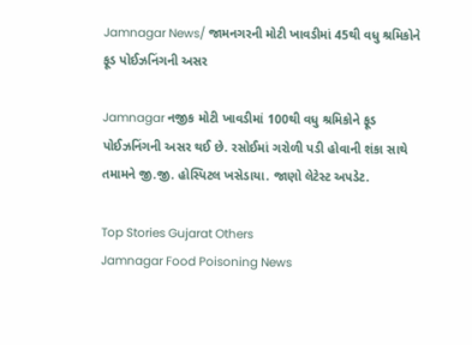Jamnagar News/ જામનગરની મોટી ખાવડીમાં 45થી વધુ શ્રમિકોને ફૂડ પોઈઝનિંગની અસર

Jamnagar નજીક મોટી ખાવડીમાં 100થી વધુ શ્રમિકોને ફૂડ પોઈઝનિંગની અસર થઈ છે. રસોઈમાં ગરોળી પડી હોવાની શંકા સાથે તમામને જી.જી. હોસ્પિટલ ખસેડાયા. જાણો લેટેસ્ટ અપડેટ.

Top Stories Gujarat Others
Jamnagar Food Poisoning News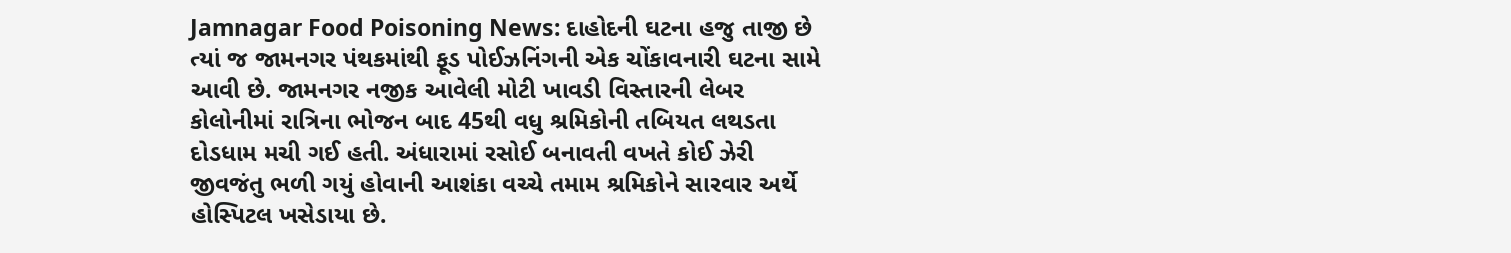Jamnagar Food Poisoning News: દાહોદની ઘટના હજુ તાજી છે ત્યાં જ જામનગર પંથકમાંથી ફૂડ પોઈઝનિંગની એક ચોંકાવનારી ઘટના સામે આવી છે. જામનગર નજીક આવેલી મોટી ખાવડી વિસ્તારની લેબર કોલોનીમાં રાત્રિના ભોજન બાદ 45થી વધુ શ્રમિકોની તબિયત લથડતા દોડધામ મચી ગઈ હતી. અંધારામાં રસોઈ બનાવતી વખતે કોઈ ઝેરી જીવજંતુ ભળી ગયું હોવાની આશંકા વચ્ચે તમામ શ્રમિકોને સારવાર અર્થે હોસ્પિટલ ખસેડાયા છે.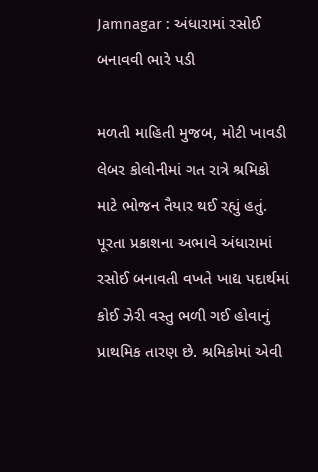Jamnagar : અંધારામાં રસોઈ બનાવવી ભારે પડી

મળતી માહિતી મુજબ, મોટી ખાવડી લેબર કોલોનીમાં ગત રાત્રે શ્રમિકો માટે ભોજન તૈયાર થઈ રહ્યું હતું. પૂરતા પ્રકાશના અભાવે અંધારામાં રસોઈ બનાવતી વખતે ખાદ્ય પદાર્થમાં કોઈ ઝેરી વસ્તુ ભળી ગઈ હોવાનું પ્રાથમિક તારણ છે. શ્રમિકોમાં એવી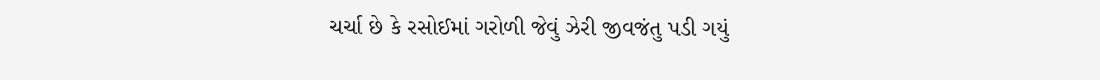ચર્ચા છે કે રસોઈમાં ગરોળી જેવું ઝેરી જીવજંતુ પડી ગયું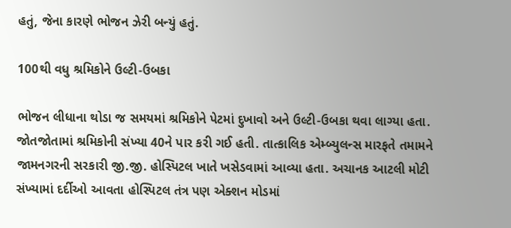હતું, જેના કારણે ભોજન ઝેરી બન્યું હતું.

100થી વધુ શ્રમિકોને ઉલ્ટી-ઉબકા

ભોજન લીધાના થોડા જ સમયમાં શ્રમિકોને પેટમાં દુખાવો અને ઉલ્ટી-ઉબકા થવા લાગ્યા હતા. જોતજોતામાં શ્રમિકોની સંખ્યા 40ને પાર કરી ગઈ હતી. તાત્કાલિક એમ્બ્યુલન્સ મારફતે તમામને જામનગરની સરકારી જી.જી. હોસ્પિટલ ખાતે ખસેડવામાં આવ્યા હતા. અચાનક આટલી મોટી સંખ્યામાં દર્દીઓ આવતા હોસ્પિટલ તંત્ર પણ એક્શન મોડમાં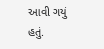આવી ગયું હતું.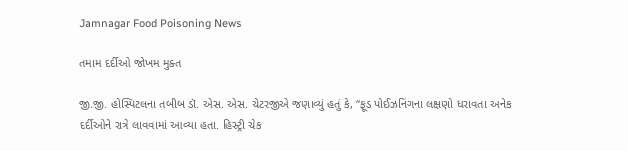Jamnagar Food Poisoning News

તમામ દર્દીઓ જોખમ મુક્ત

જી.જી. હોસ્પિટલના તબીબ ડૉ. એસ. એસ. ચેટરજીએ જણાવ્યું હતું કે, “ફૂડ પોઈઝનિંગના લક્ષણો ધરાવતા અનેક દર્દીઓને રાત્રે લાવવામાં આવ્યા હતા. હિસ્ટ્રી ચેક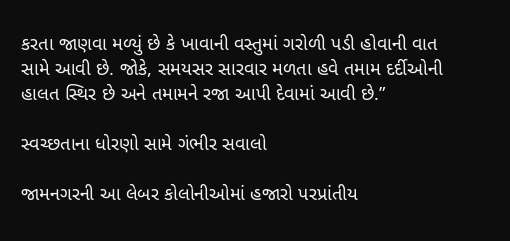કરતા જાણવા મળ્યું છે કે ખાવાની વસ્તુમાં ગરોળી પડી હોવાની વાત સામે આવી છે. જોકે, સમયસર સારવાર મળતા હવે તમામ દર્દીઓની હાલત સ્થિર છે અને તમામને રજા આપી દેવામાં આવી છે.”

સ્વચ્છતાના ધોરણો સામે ગંભીર સવાલો

જામનગરની આ લેબર કોલોનીઓમાં હજારો પરપ્રાંતીય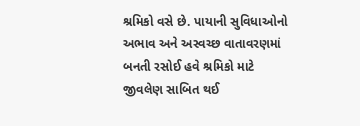શ્રમિકો વસે છે. પાયાની સુવિધાઓનો અભાવ અને અસ્વચ્છ વાતાવરણમાં બનતી રસોઈ હવે શ્રમિકો માટે જીવલેણ સાબિત થઈ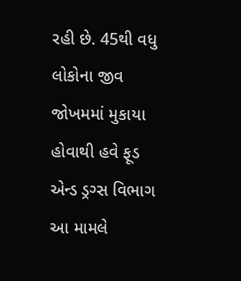રહી છે. 45થી વધુ લોકોના જીવ જોખમમાં મુકાયા હોવાથી હવે ફૂડ એન્ડ ડ્રગ્સ વિભાગ આ મામલે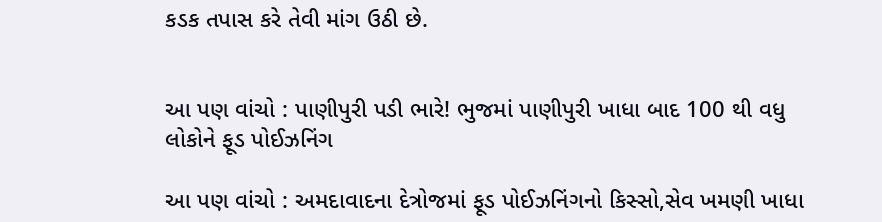કડક તપાસ કરે તેવી માંગ ઉઠી છે.


આ પણ વાંચો : પાણીપુરી પડી ભારે! ભુજમાં પાણીપુરી ખાધા બાદ 100 થી વધુ લોકોને ફૂડ પોઈઝનિંગ

આ પણ વાંચો : અમદાવાદના દેત્રોજમાં ફૂડ પોઈઝનિંગનો કિસ્સો,સેવ ખમણી ખાધા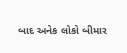બાદ અનેક લોકો બીમાર